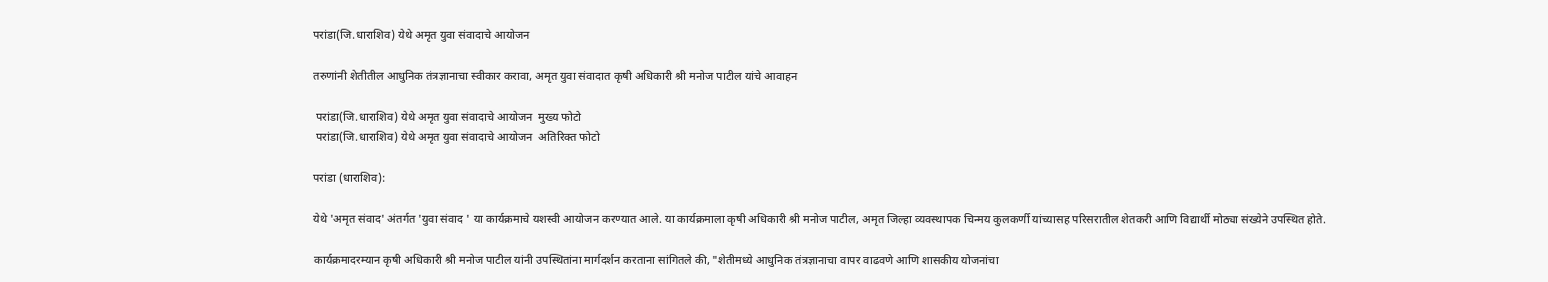परांडा(जि.धाराशिव) येथे अमृत युवा संवादाचे आयोजन

तरुणांनी शेतीतील आधुनिक तंत्रज्ञानाचा स्वीकार करावा, अमृत युवा संवादात कृषी अधिकारी श्री मनोज पाटील यांचे आवाहन

 परांडा(जि.धाराशिव) येथे अमृत युवा संवादाचे आयोजन  मुख्य फोटो
 परांडा(जि.धाराशिव) येथे अमृत युवा संवादाचे आयोजन  अतिरिक्त फोटो

परांडा (धाराशिव):

येथे 'अमृत संवाद' अंतर्गत 'युवा संवाद ' या कार्यक्रमाचे यशस्वी आयोजन करण्यात आले. या कार्यक्रमाला कृषी अधिकारी श्री मनोज पाटील, अमृत जिल्हा व्यवस्थापक चिन्मय कुलकर्णी यांच्यासह परिसरातील शेतकरी आणि विद्यार्थी मोठ्या संख्येने उपस्थित होते.

कार्यक्रमादरम्यान कृषी अधिकारी श्री मनोज पाटील यांनी उपस्थितांना मार्गदर्शन करताना सांगितले की, "शेतीमध्ये आधुनिक तंत्रज्ञानाचा वापर वाढवणे आणि शासकीय योजनांचा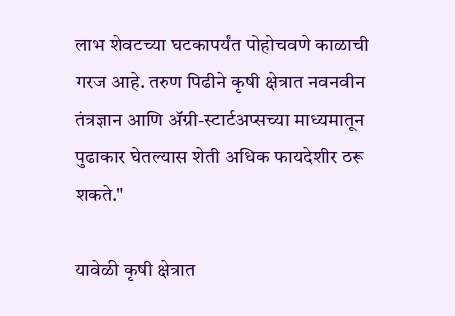लाभ शेवटच्या घटकापर्यंत पोहोचवणे काळाची गरज आहे. तरुण पिढीने कृषी क्षेत्रात नवनवीन तंत्रज्ञान आणि ॲग्री-स्टार्टअप्सच्या माध्यमातून पुढाकार घेतल्यास शेती अधिक फायदेशीर ठरू शकते."

यावेळी कृषी क्षेत्रात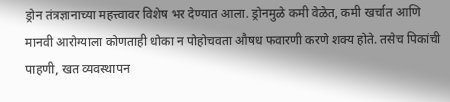ड्रोन तंत्रज्ञानाच्या महत्त्वावर विशेष भर देण्यात आला. ड्रोनमुळे कमी वेळेत, कमी खर्चात आणि मानवी आरोग्याला कोणताही धोका न पोहोचवता औषध फवारणी करणे शक्य होते. तसेच पिकांची पाहणी, खत व्यवस्थापन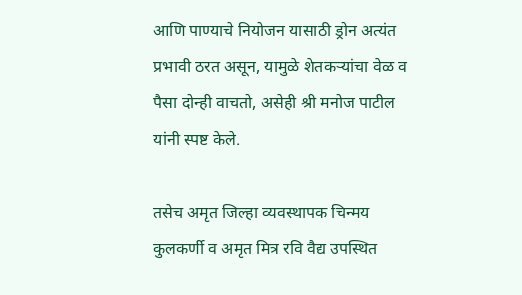आणि पाण्याचे नियोजन यासाठी ड्रोन अत्यंत प्रभावी ठरत असून, यामुळे शेतकऱ्यांचा वेळ व पैसा दोन्ही वाचतो, असेही श्री मनोज पाटील यांनी स्पष्ट केले.

तसेच अमृत जिल्हा व्यवस्थापक चिन्मय कुलकर्णी व अमृत मित्र रवि वैद्य उपस्थित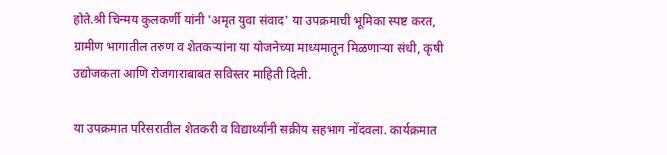होते.श्री चिन्मय कुलकर्णी यांनी 'अमृत युवा संवाद' या उपक्रमाची भूमिका स्पष्ट करत, ग्रामीण भागातील तरुण व शेतकऱ्यांना या योजनेच्या माध्यमातून मिळणाऱ्या संधी, कृषी उद्योजकता आणि रोजगाराबाबत सविस्तर माहिती दिली.

या उपक्रमात परिसरातील शेतकरी व विद्यार्थ्यांनी सक्रीय सहभाग नोंदवला. कार्यक्रमात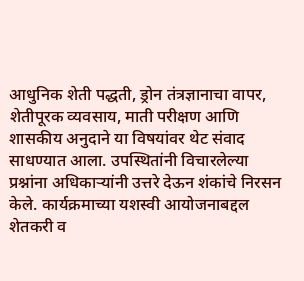आधुनिक शेती पद्धती, ड्रोन तंत्रज्ञानाचा वापर, शेतीपूरक व्यवसाय, माती परीक्षण आणि शासकीय अनुदाने या विषयांवर थेट संवाद साधण्यात आला. उपस्थितांनी विचारलेल्या प्रश्नांना अधिकाऱ्यांनी उत्तरे देऊन शंकांचे निरसन केले. कार्यक्रमाच्या यशस्वी आयोजनाबद्दल शेतकरी व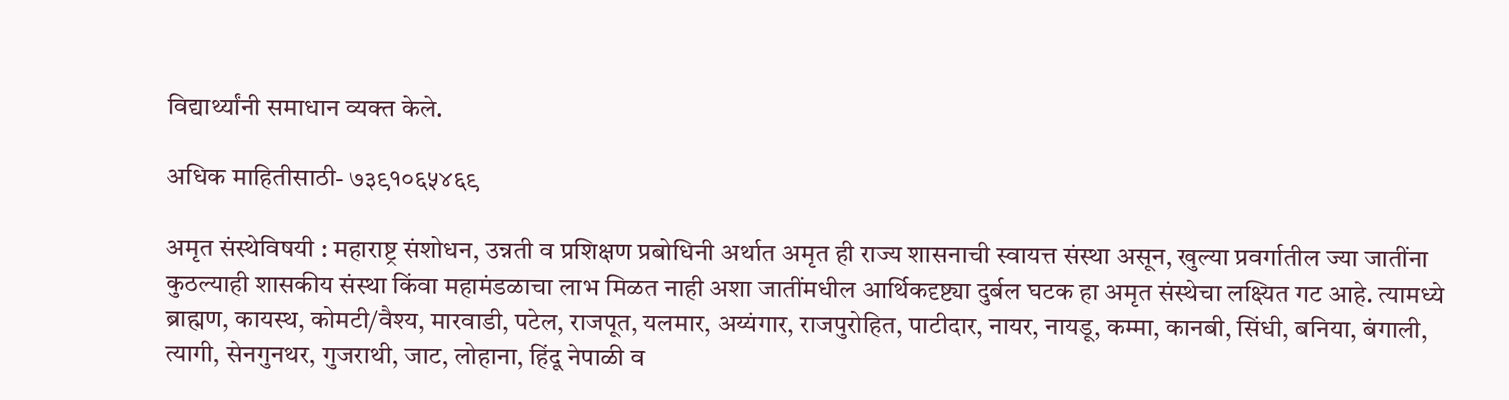विद्यार्थ्यांनी समाधान व्यक्त केले.

अधिक माहितीसाठी- ७३९१०६५४६९

अमृत संस्थेविषयी : महाराष्ट्र संशोधन, उन्नती व प्रशिक्षण प्रबोधिनी अर्थात अमृत ही राज्य शासनाची स्वायत्त संस्था असून, खुल्या प्रवर्गातील ज्या जातींना कुठल्याही शासकीय संस्था किंवा महामंडळाचा लाभ मिळत नाही अशा जातींमधील आर्थिकदृष्ट्या दुर्बल घटक हा अमृत संस्थेचा लक्ष्यित गट आहे. त्यामध्ये ब्राह्मण, कायस्थ, कोमटी/वैश्य, मारवाडी, पटेल, राजपूत, यलमार, अय्यंगार, राजपुरोहित, पाटीदार, नायर, नायडू, कम्मा, कानबी, सिंधी, बनिया, बंगाली, त्यागी, सेनगुनथर, गुजराथी, जाट, लोहाना, हिंदू नेपाळी व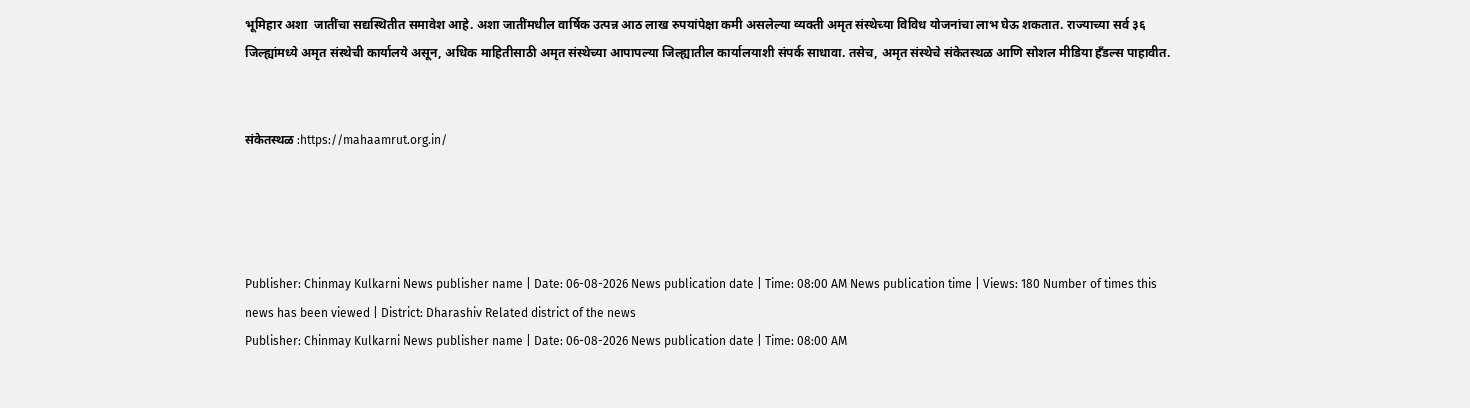भूमिहार अशा  जातींचा सद्यस्थितीत समावेश आहे. अशा जातींमधील वार्षिक उत्पन्न आठ लाख रुपयांपेक्षा कमी असलेल्या व्यक्ती अमृत संस्थेच्या विविध योजनांचा लाभ घेऊ शकतात. राज्याच्या सर्व ३६ जिल्ह्यांमध्ये अमृत संस्थेची कार्यालये असून, अधिक माहितीसाठी अमृत संस्थेच्या आपापल्या जिल्ह्यातील कार्यालयाशी संपर्क साधावा. तसेच, अमृत संस्थेचे संकेतस्थळ आणि सोशल मीडिया हँडल्स पाहावीत.


संकेतस्थळ :https://mahaamrut.org.in/




Publisher: Chinmay Kulkarni News publisher name | Date: 06-08-2026 News publication date | Time: 08:00 AM News publication time | Views: 180 Number of times this news has been viewed | District: Dharashiv Related district of the news
Publisher: Chinmay Kulkarni News publisher name | Date: 06-08-2026 News publication date | Time: 08:00 AM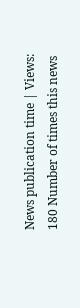News publication time | Views: 180 Number of times this news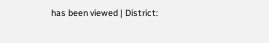has been viewed | District: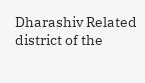Dharashiv Related district of the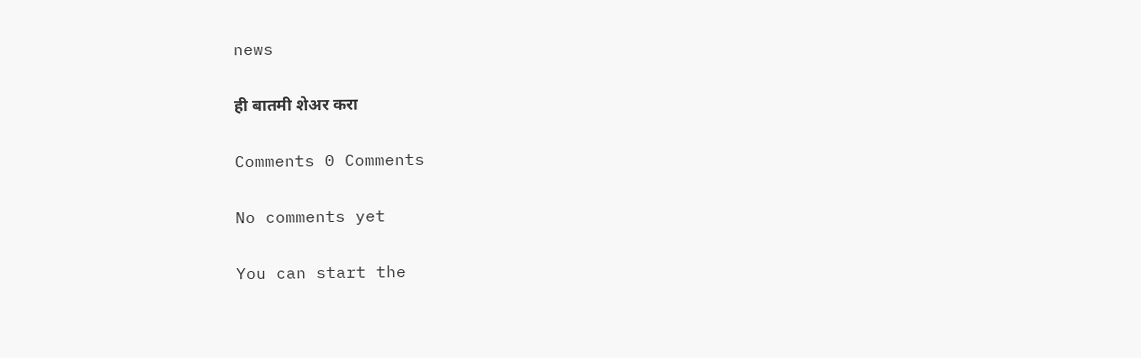news

ही बातमी शेअर करा

Comments 0 Comments

No comments yet

You can start the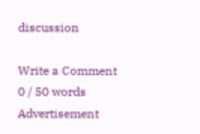discussion

Write a Comment
0 / 50 words
Advertisement